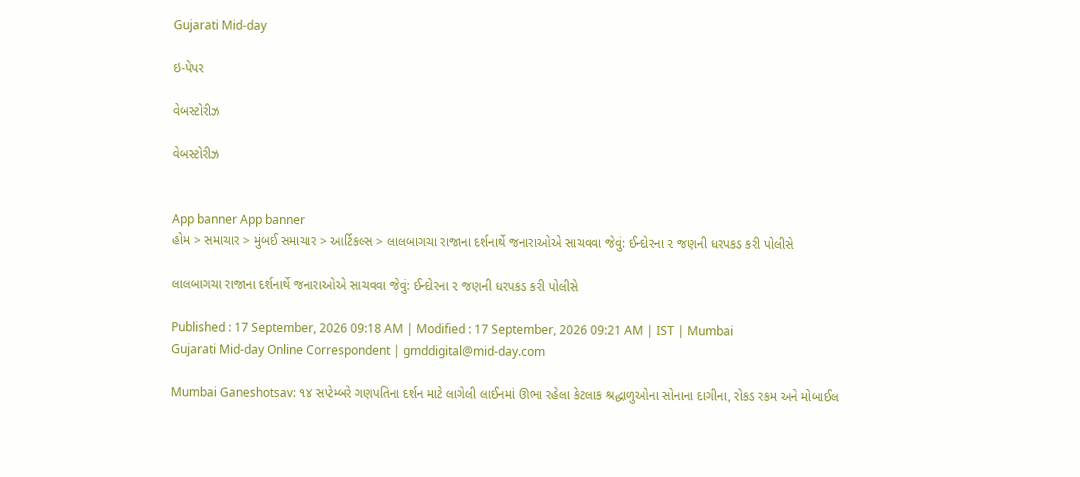Gujarati Mid-day

ઇ-પેપર

વેબસ્ટોરીઝ

વેબસ્ટોરીઝ


App banner App banner
હોમ > સમાચાર > મુંબઈ સમાચાર > આર્ટિકલ્સ > લાલબાગચા રાજાના દર્શનાર્થે જનારાઓએ સાચવવા જેવું: ઈન્દોરના ૨ જણની ધરપકડ કરી પોલીસે

લાલબાગચા રાજાના દર્શનાર્થે જનારાઓએ સાચવવા જેવું: ઈન્દોરના ૨ જણની ધરપકડ કરી પોલીસે

Published : 17 September, 2026 09:18 AM | Modified : 17 September, 2026 09:21 AM | IST | Mumbai
Gujarati Mid-day Online Correspondent | gmddigital@mid-day.com

Mumbai Ganeshotsav: ૧૪ સપ્ટેમ્બરે ગણપતિના દર્શન માટે લાગેલી લાઈનમાં ઊભા રહેલા કેટલાક શ્રદ્ધાળુઓના સોનાના દાગીના, રોકડ રકમ અને મોબાઈલ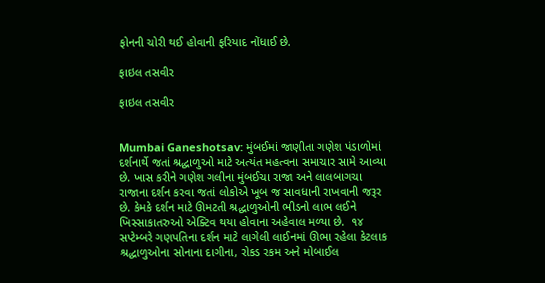ફોનની ચોરી થઈ હોવાની ફરિયાદ નોંધાઈ છે.

ફાઇલ તસવીર

ફાઇલ તસવીર


Mumbai Ganeshotsav: મુંબઈમાં જાણીતા ગણેશ પંડાળોમાં દર્શનાર્થે જતાં શ્રદ્ધાળુઓ માટે અત્યંત મહત્વના સમાચાર સામે આવ્યા છે. ખાસ કરીને ગણેશ ગલીના મુંબઈચા રાજા અને લાલબાગચા રાજાના દર્શન કરવા જતાં લોકોએ ખૂબ જ સાવધાની રાખવાની જરૂર છે. કેમકે દર્શન માટે ઊમટતી શ્રદ્ધાળુઓની ભીડનો લાભ લઈને ખિસ્સાકાતરુઓ એક્ટિવ થયા હોવાના અહેવાલ મળ્યા છે.  ૧૪ સપ્ટેમ્બરે ગણપતિના દર્શન માટે લાગેલી લાઈનમાં ઊભા રહેલા કેટલાક શ્રદ્ધાળુઓના સોનાના દાગીના, રોકડ રકમ અને મોબાઈલ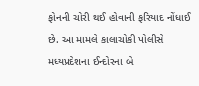ફોનની ચોરી થઈ હોવાની ફરિયાદ નોંધાઈ છે. આ મામલે કાલાચોકી પોલીસે મધ્યપ્રદેશના ઈન્દોરના બે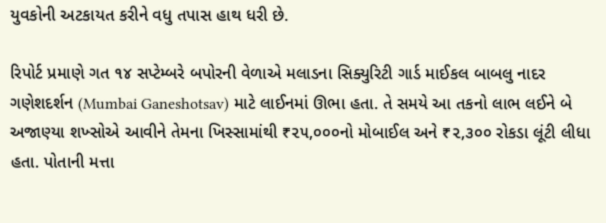યુવકોની અટકાયત કરીને વધુ તપાસ હાથ ધરી છે.

રિપોર્ટ પ્રમાણે ગત ૧૪ સપ્ટેમ્બરે બપોરની વેળાએ મલાડના સિક્યુરિટી ગાર્ડ માઈકલ બાબલુ નાદર ગણેશદર્શન (Mumbai Ganeshotsav) માટે લાઈનમાં ઊભા હતા. તે સમયે આ તકનો લાભ લઈને બે અજાણ્યા શખ્સોએ આવીને તેમના ખિસ્સામાંથી ₹૨૫,૦૦૦નો મોબાઈલ અને ₹૨,૩૦૦ રોકડા લૂંટી લીધા હતા. પોતાની મત્તા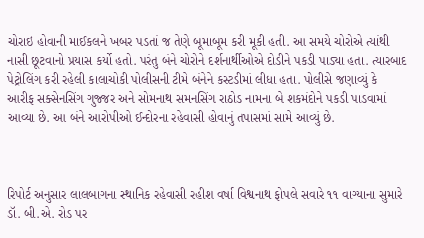ચોરાઇ હોવાની માઈકલને ખબર પડતાં જ તેણે બૂમાબૂમ કરી મૂકી હતી. આ સમયે ચોરોએ ત્યાંથી નાસી છૂટવાનો પ્રયાસ કર્યો હતો. પરંતુ બંને ચોરોને દર્શનાર્થીઓએ દોડીને પકડી પાડ્યા હતા. ત્યારબાદ પેટ્રોલિંગ કરી રહેલી કાલાચોકી પોલીસની ટીમે બંનેને કસ્ટડીમાં લીધા હતા. પોલીસે જણાવ્યું કે આરીફ સક્સેનસિંગ ગુજ્જર અને સોમનાથ સમનસિંગ રાઠોડ નામના બે શકમંદોને પકડી પાડવામાં આવ્યા છે. આ બંને આરોપીઓ ઈન્દોરના રહેવાસી હોવાનું તપાસમાં સામે આવ્યું છે.



રિપોર્ટ અનુસાર લાલબાગના સ્થાનિક રહેવાસી રહીશ વર્ષા વિશ્વનાથ ફોપલે સવારે ૧૧ વાગ્યાના સુમારે ડૉ. બી.એ. રોડ પર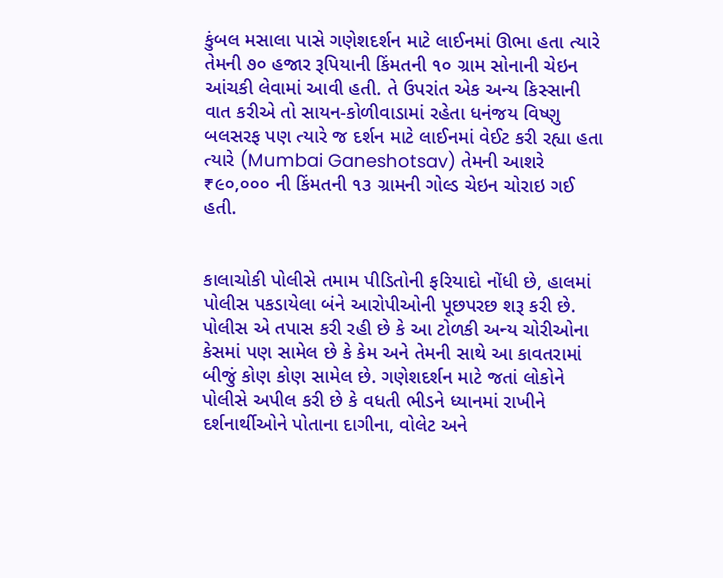કુંબલ મસાલા પાસે ગણેશદર્શન માટે લાઈનમાં ઊભા હતા ત્યારે તેમની ૭૦ હજાર રૂપિયાની કિંમતની ૧૦ ગ્રામ સોનાની ચેઇન આંચકી લેવામાં આવી હતી. તે ઉપરાંત એક અન્ય કિસ્સાની વાત કરીએ તો સાયન-કોળીવાડામાં રહેતા ધનંજય વિષ્ણુ બલસરફ પણ ત્યારે જ દર્શન માટે લાઈનમાં વેઈટ કરી રહ્યા હતા ત્યારે (Mumbai Ganeshotsav) તેમની આશરે ₹૯૦,૦૦૦ ની કિંમતની ૧૩ ગ્રામની ગોલ્ડ ચેઇન ચોરાઇ ગઈ હતી.


કાલાચોકી પોલીસે તમામ પીડિતોની ફરિયાદો નોંધી છે, હાલમાં પોલીસ પકડાયેલા બંને આરોપીઓની પૂછપરછ શરૂ કરી છે. પોલીસ એ તપાસ કરી રહી છે કે આ ટોળકી અન્ય ચોરીઓના કેસમાં પણ સામેલ છે કે કેમ અને તેમની સાથે આ કાવતરામાં બીજું કોણ કોણ સામેલ છે. ગણેશદર્શન માટે જતાં લોકોને પોલીસે અપીલ કરી છે કે વધતી ભીડને ધ્યાનમાં રાખીને દર્શનાર્થીઓને પોતાના દાગીના, વોલેટ અને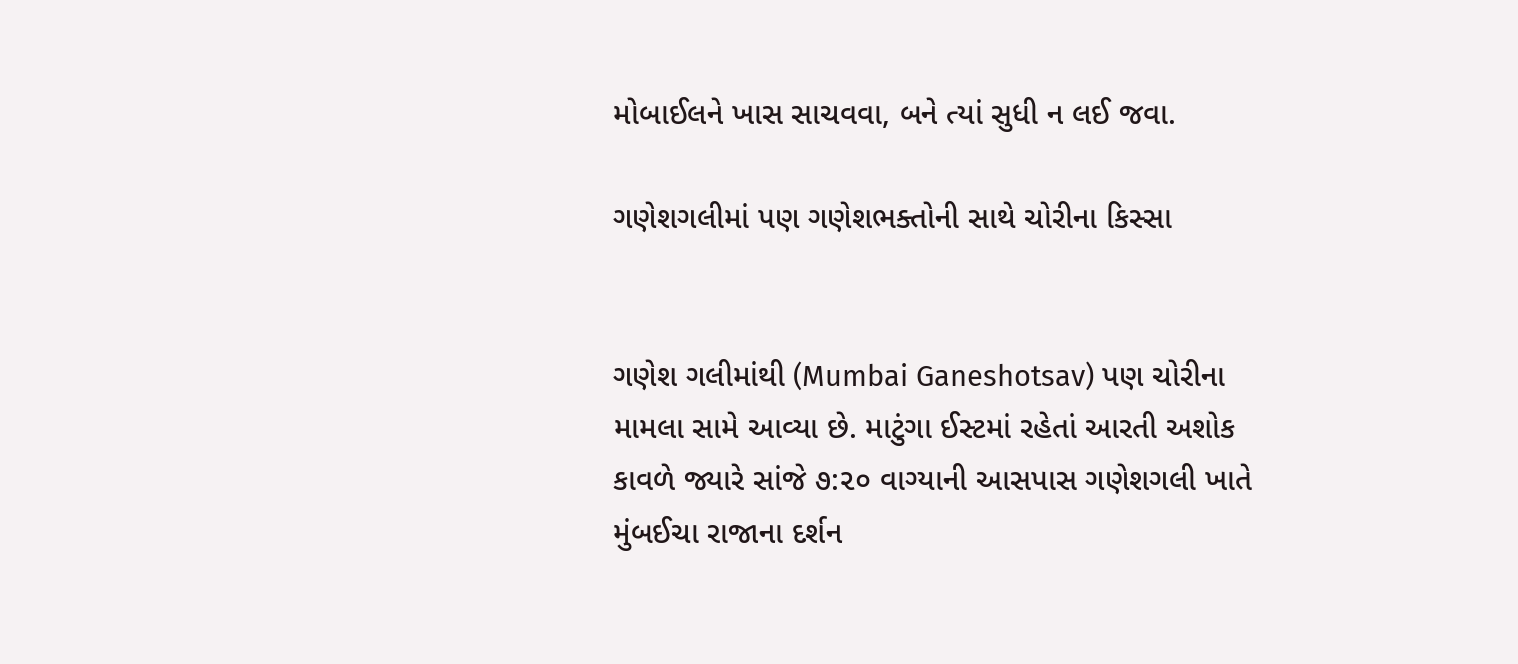મોબાઈલને ખાસ સાચવવા, બને ત્યાં સુધી ન લઈ જવા.

ગણેશગલીમાં પણ ગણેશભક્તોની સાથે ચોરીના કિસ્સા


ગણેશ ગલીમાંથી (Mumbai Ganeshotsav) પણ ચોરીના મામલા સામે આવ્યા છે. માટુંગા ઈસ્ટમાં રહેતાં આરતી અશોક કાવળે જ્યારે સાંજે ૭:૨૦ વાગ્યાની આસપાસ ગણેશગલી ખાતે મુંબઈચા રાજાના દર્શન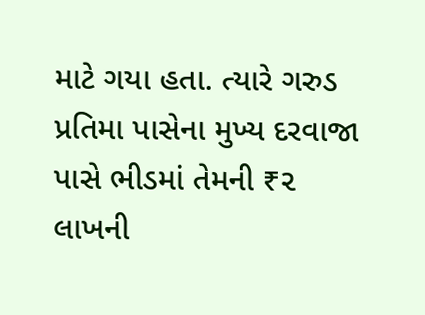માટે ગયા હતા. ત્યારે ગરુડ પ્રતિમા પાસેના મુખ્ય દરવાજા પાસે ભીડમાં તેમની ₹૨ લાખની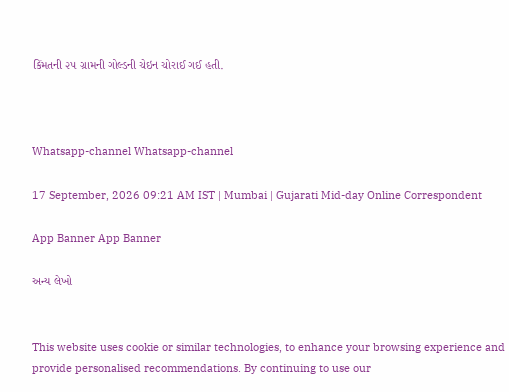કિંમતની ૨૫ ગ્રામની ગોલ્ડની ચેઇન ચોરાઈ ગઈ હતી.



Whatsapp-channel Whatsapp-channel

17 September, 2026 09:21 AM IST | Mumbai | Gujarati Mid-day Online Correspondent

App Banner App Banner

અન્ય લેખો


This website uses cookie or similar technologies, to enhance your browsing experience and provide personalised recommendations. By continuing to use our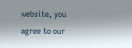website, you agree to our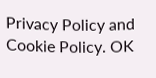Privacy Policy and Cookie Policy. OK